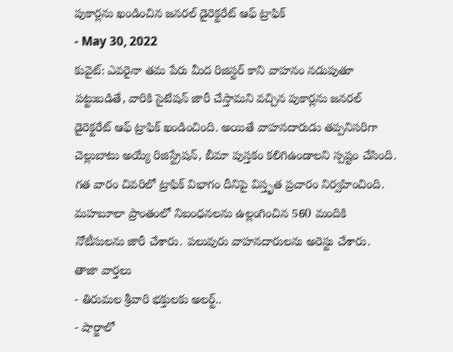పుకార్లను ఖండించిన జనరల్ డైరెక్టరేట్ ఆఫ్ ట్రాఫిక్
- May 30, 2022
కువైట్: ఎవరైనా తమ పేరు మీద రిజిస్టర్ కాని వాహనం నడుపుతూ పట్టుబడితే, వారికి సైటేషన్ జారీ చేస్తామని వచ్చిన పుకార్లను జనరల్ డైరెక్టరేట్ ఆఫ్ ట్రాఫిక్ ఖండించింది. అయితే వాహనదారుడు తప్పనిసరిగా చెల్లుబాటు అయ్యే రిజిస్ట్రేషన్, బీమా పుస్తకం కలిగిఉండాలని స్పష్టం చేసింది. గత వారం చివరిలో ట్రాఫిక్ విభాగం దీనిపై విస్తృత ప్రచారం నిర్వహించింది. మహబూలా ప్రాంతంలో నిబంధనలను ఉల్లంగించిన 560 మందికి నోటీసులను జారీ చేశారు. పలువురు వాహనదారులను అరెస్టు చేశారు.
తాజా వార్తలు
- తిరుమల శ్రీవారి భక్తులకు అలర్ట్..
- షార్జాలో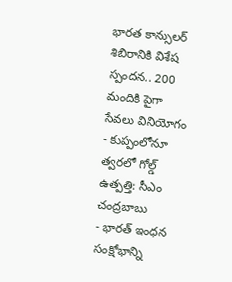భారత కాన్సులర్ శిబిరానికి విశేష స్పందన.. 200 మందికి పైగా సేవలు వినియోగం
- కుప్పంలోనూ త్వరలో గోల్డ్ ఉత్పత్తి: సీఎం చంద్రబాబు
- భారత్ ఇంధన సంక్షోభాన్ని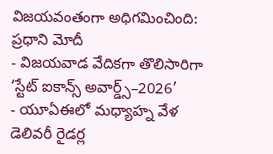విజయవంతంగా అధిగమించింది: ప్రధాని మోదీ
- విజయవాడ వేదికగా తొలిసారిగా ‘స్టేట్ ఐకాన్స్ అవార్డ్స్–2026’
- యూఏఈలో మధ్యాహ్న వేళ డెలివరీ రైడర్ల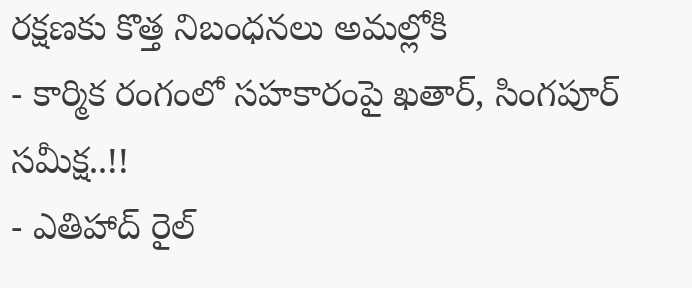రక్షణకు కొత్త నిబంధనలు అమల్లోకి
- కార్మిక రంగంలో సహకారంపై ఖతార్, సింగపూర్ సమీక్ష..!!
- ఎతిహాద్ రైల్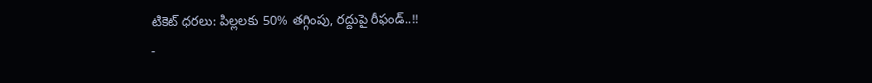టికెట్ ధరలు: పిల్లలకు 50% తగ్గింపు, రద్దుపై రీఫండ్..!!
-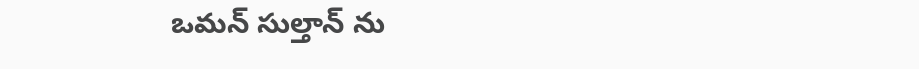ఒమన్ సుల్తాన్ ను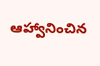ఆహ్వానించిన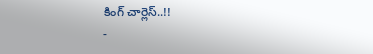కింగ్ చార్లెస్..!!
-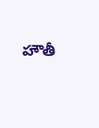హౌతీ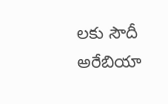లకు సౌదీ అరేబియా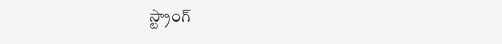స్ట్రాంగ్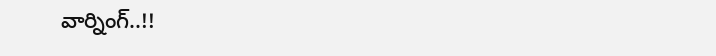వార్నింగ్..!!